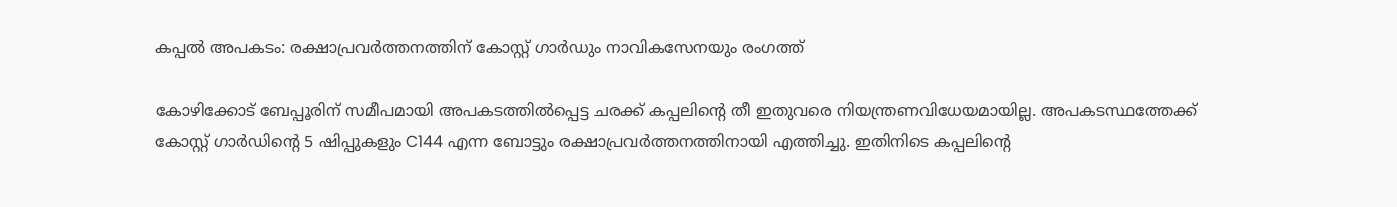കപ്പൽ അപകടം: രക്ഷാപ്രവര്‍ത്തനത്തിന് കോസ്റ്റ് ഗാര്‍ഡും നാവികസേനയും രംഗത്ത്‌

കോഴിക്കോട് ബേപ്പൂരിന് സമീപമായി അപകടത്തിൽപ്പെട്ട ചരക്ക് കപ്പലിന്റെ തീ ഇതുവരെ നിയന്ത്രണവിധേയമായില്ല. അപകടസ്ഥത്തേക്ക് കോസ്റ്റ് ഗാർഡിന്റെ 5 ഷിപ്പുകളും C144 എന്ന ബോട്ടും രക്ഷാപ്രവർത്തനത്തിനായി എത്തിച്ചു. ഇതിനിടെ കപ്പലിന്റെ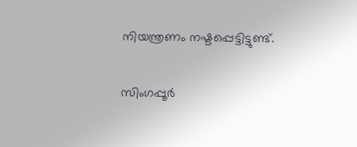നിയന്ത്രണം നഷ്ടപ്പെട്ടിട്ടുണ്ട്.

സിംഗപ്പൂർ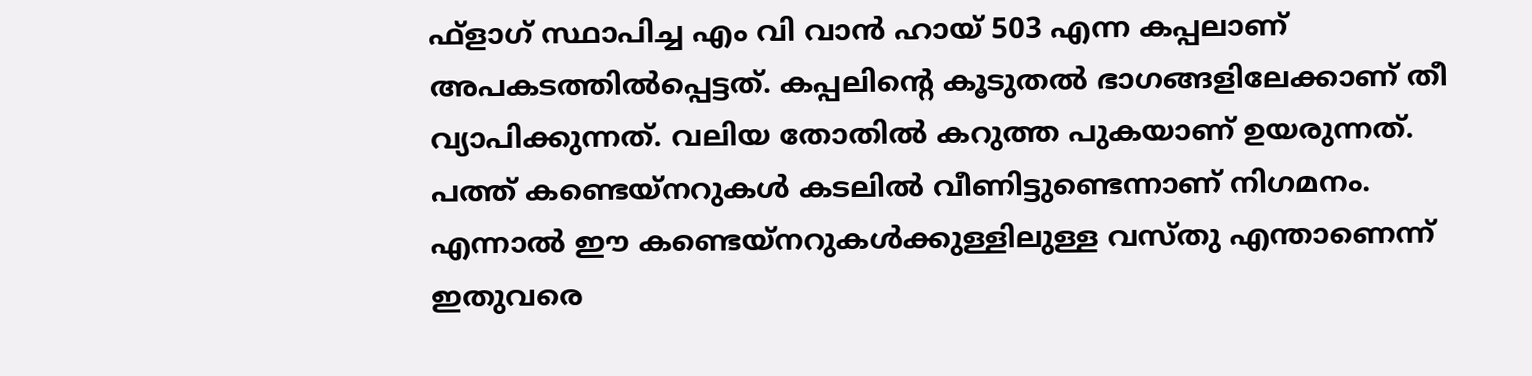ഫ്‌ളാഗ് സ്ഥാപിച്ച എം വി വാൻ ഹായ് 503 എന്ന കപ്പലാണ് അപകടത്തിൽപ്പെട്ടത്. കപ്പലിന്റെ കൂടുതൽ ഭാഗങ്ങളിലേക്കാണ് തീ വ്യാപിക്കുന്നത്. വലിയ തോതിൽ കറുത്ത പുകയാണ് ഉയരുന്നത്. പത്ത് കണ്ടെയ്‌നറുകൾ കടലിൽ വീണിട്ടുണ്ടെന്നാണ് നിഗമനം. എന്നാൽ ഈ കണ്ടെയ്നറുകൾക്കുള്ളിലുള്ള വസ്തു എന്താണെന്ന് ഇതുവരെ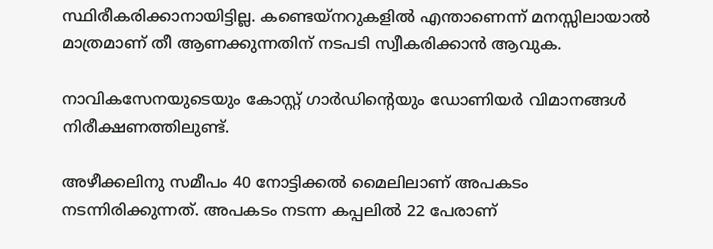സ്ഥിരീകരിക്കാനായിട്ടില്ല. കണ്ടെയ്നറുകളിൽ എന്താണെന്ന് മനസ്സിലായാൽ മാത്രമാണ് തീ ആണക്കുന്നതിന് നടപടി സ്വീകരിക്കാൻ ആവുക.

നാവികസേനയുടെയും കോസ്റ്റ് ഗാർഡിന്റെയും ഡോണിയർ വിമാനങ്ങൾ നിരീക്ഷണത്തിലുണ്ട്.

അഴീക്കലിനു സമീപം 40 നോട്ടിക്കൽ മൈലിലാണ് അപകടം നടന്നിരിക്കുന്നത്. അപകടം നടന്ന കപ്പലിൽ 22 പേരാണ്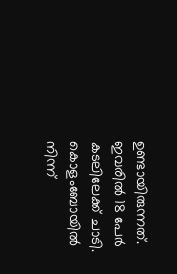ഉണ്ടായിരുന്നത്. ഇവരിൽ 18 പേർ കടലിലേക്ക് ചാടി. കൊളംബോയിൽ നിന്ന്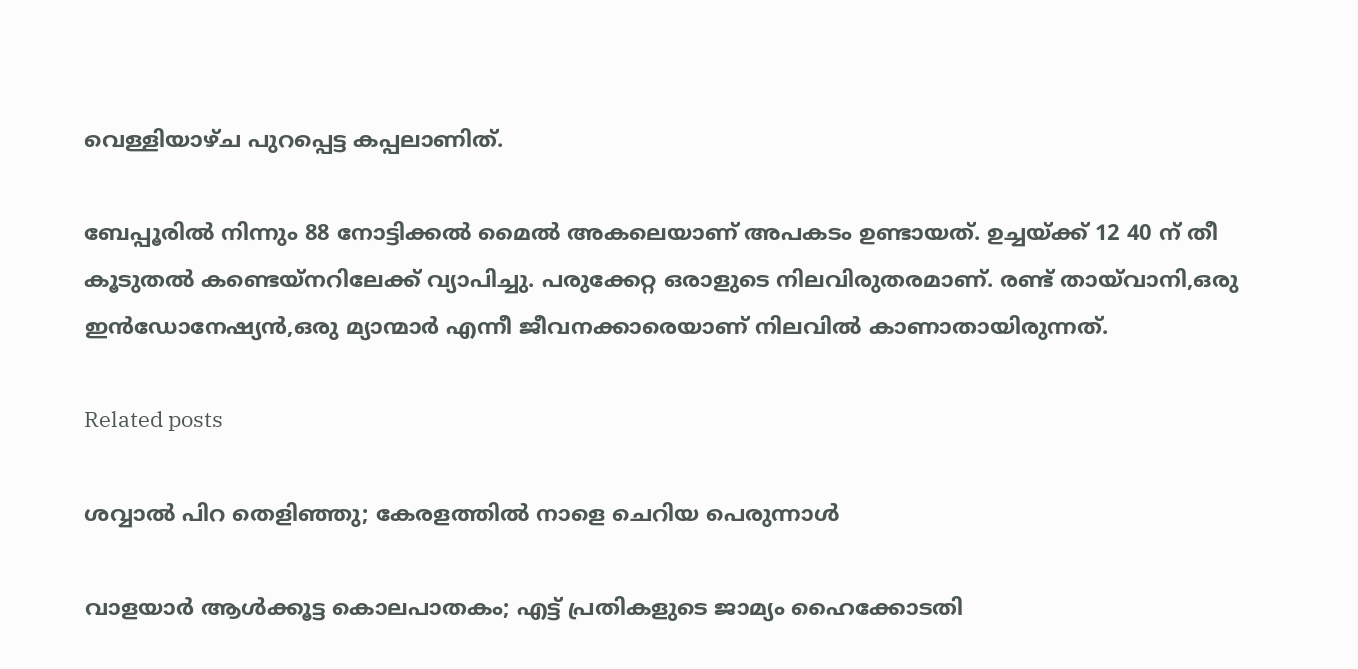വെള്ളിയാഴ്ച പുറപ്പെട്ട കപ്പലാണിത്.

ബേപ്പൂരിൽ നിന്നും 88 നോട്ടിക്കൽ മൈൽ അകലെയാണ് അപകടം ഉണ്ടായത്. ഉച്ചയ്ക്ക് 12 40 ന് തീ കൂടുതൽ കണ്ടെയ്നറിലേക്ക് വ്യാപിച്ചു. പരുക്കേറ്റ ഒരാളുടെ നിലവിരുതരമാണ്. രണ്ട് തായ്‌വാനി,ഒരു ഇൻഡോനേഷ്യൻ,ഒരു മ്യാന്മാർ എന്നീ ജീവനക്കാരെയാണ് നിലവിൽ കാണാതായിരുന്നത്.

Related posts

ശവ്വാല്‍ പിറ തെളിഞ്ഞു; കേരളത്തില്‍ നാളെ ചെറിയ പെരുന്നാൾ

വാളയാര്‍ ആള്‍ക്കൂട്ട കൊലപാതകം; എട്ട് പ്രതികളുടെ ജാമ്യം ഹൈക്കോടതി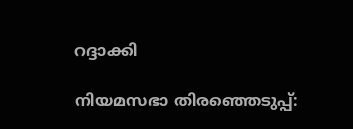റദ്ദാക്കി

നിയമസഭാ തിരഞ്ഞെടുപ്പ്: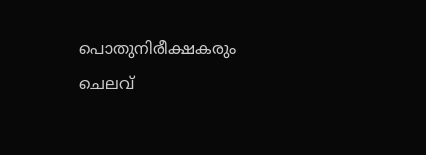പൊതുനിരീക്ഷകരും ചെലവ്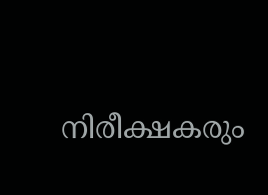നിരീക്ഷകരും